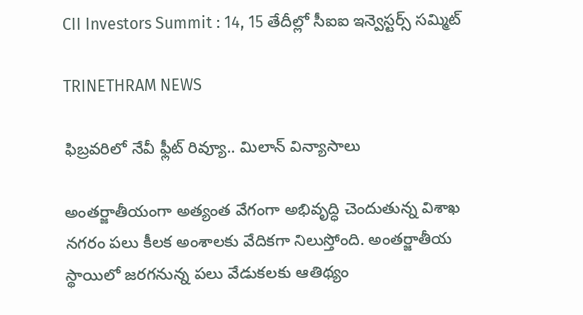CII Investors Summit : 14, 15 తేదీల్లో సీఐఐ ఇన్వెస్టర్స్ సమ్మిట్

TRINETHRAM NEWS

ఫిబ్రవరిలో నేవీ ఫ్లీట్ రివ్యూ.. మిలాన్ విన్యాసాలు

అంతర్జాతీయంగా అత్యంత వేగంగా అభివృద్ధి చెందుతున్న విశాఖ నగరం పలు కీలక అంశాలకు వేదికగా నిలుస్తోంది. అంతర్జాతీయ స్థాయిలో జరగనున్న పలు వేడుకలకు ఆతిథ్యం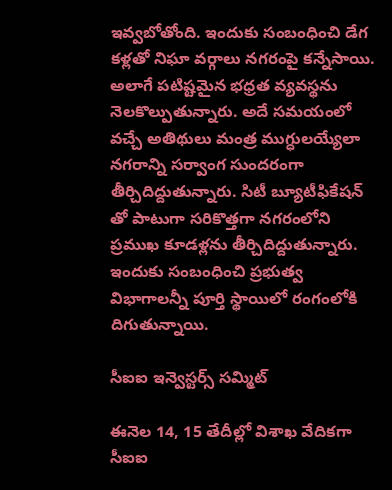ఇవ్వబోతోంది. ఇందుకు సంబంధించి డేగ కళ్లతో నిఘా వర్గాలు నగరంపై కన్నేసాయి. అలాగే పటిష్టమైన భధ్రత వ్యవస్థను నెలకొల్పుతున్నారు. అదే సమయంలో వచ్చే అతిథులు మంత్ర ముగ్ధులయ్యేలా నగరాన్ని సర్వాంగ సుందరంగా తీర్చిదిద్దుతున్నారు. సిటీ బ్యూటీఫికేషన్ తో పాటుగా సరికొత్తగా నగరంలోని ప్రముఖ కూడళ్లను తీర్చిదిద్దుతున్నారు. ఇందుకు సంబంధించి ప్రభుత్వ విభాగాలన్నీ పూర్తి స్థాయిలో రంగంలోకి దిగుతున్నాయి.

సీఐఐ ఇన్వెస్టర్స్ సమ్మిట్

ఈనెల 14, 15 తేదీల్లో విశాఖ వేదికగా సీఐఐ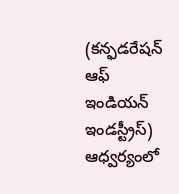(కన్ఫడరేషన్ ఆఫ్ ఇండియన్ ఇండస్ట్రీస్) ఆధ్వర్యంలో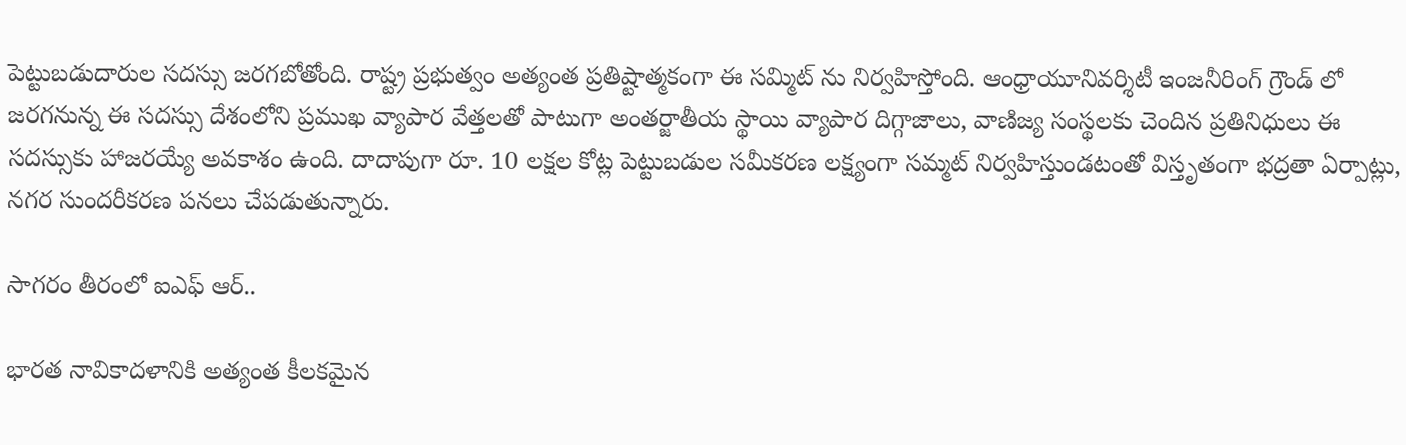పెట్టుబడుదారుల సదస్సు జరగబోతోంది. రాష్ట్ర ప్రభుత్వం అత్యంత ప్రతిష్టాత్మకంగా ఈ సమ్మిట్ ను నిర్వహిస్తోంది. ఆంధ్రాయూనివర్శిటీ ఇంజనీరింగ్ గ్రౌండ్ లో జరగనున్న ఈ సదస్సు దేశంలోని ప్రముఖ వ్యాపార వేత్తలతో పాటుగా అంతర్జాతీయ స్థాయి వ్యాపార దిగ్గాజాలు, వాణిజ్య సంస్థలకు చెందిన ప్రతినిధులు ఈ సదస్సుకు హాజరయ్యే అవకాశం ఉంది. దాదాపుగా రూ. 10 లక్షల కోట్ల పెట్టుబడుల సమీకరణ లక్ష్యంగా సమ్మట్ నిర్వహిస్తుండటంతో విస్తృతంగా భద్రతా ఏర్పాట్లు, నగర సుందరీకరణ పనలు చేపడుతున్నారు.

సాగరం తీరంలో ఐఎఫ్ ఆర్..

భారత నావికాదళానికి అత్యంత కీలకమైన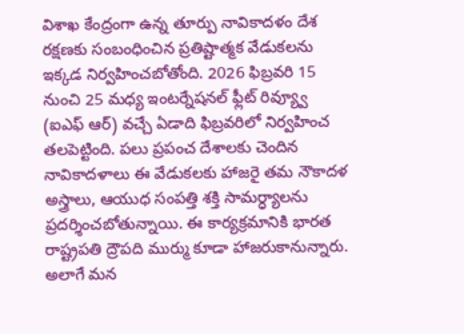విశాఖ కేంద్రంగా ఉన్న తూర్పు నావికాదళం దేశ రక్షణకు సంబంధించిన ప్రతిష్టాత్మక వేడుకలను ఇక్కడ నిర్వహించబోతోంది. 2026 ఫిబ్రవరి 15 నుంచి 25 మధ్య ఇంటర్నేషనల్ ఫ్లీట్ రివ్య్వూ (ఐఎఫ్ ఆర్) వచ్చే ఏడాది ఫిబ్రవరిలో నిర్వహించ తలపెట్టింది. పలు ప్రపంచ దేశాలకు చెందిన నావికాదళాలు ఈ వేడుకలకు హాజరై తమ నౌకాదళ అస్త్రాలు, ఆయుధ సంపత్తి శక్తి సామర్ధ్యాలను ప్రదర్శించబోతున్నాయి. ఈ కార్యక్రమానికి భారత రాష్ట్రపతి ద్రౌపది ముర్ము కూడా హాజరుకానున్నారు. అలాగే మన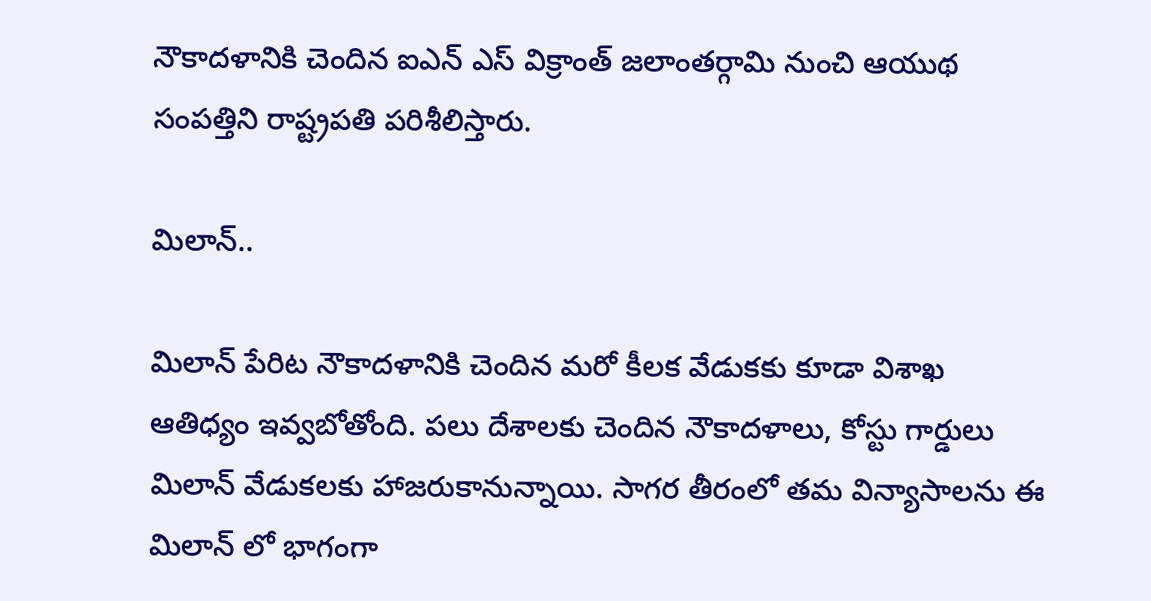నౌకాదళానికి చెందిన ఐఎన్ ఎస్ విక్రాంత్ జలాంతర్గామి నుంచి ఆయుథ సంపత్తిని రాష్ట్రపతి పరిశీలిస్తారు.

మిలాన్..

మిలాన్ పేరిట నౌకాదళానికి చెందిన మరో కీలక వేడుకకు కూడా విశాఖ ఆతిధ్యం ఇవ్వబోతోంది. పలు దేశాలకు చెందిన నౌకాదళాలు, కోస్టు గార్డులు మిలాన్ వేడుకలకు హాజరుకానున్నాయి. సాగర తీరంలో తమ విన్యాసాలను ఈ మిలాన్ లో భాగంగా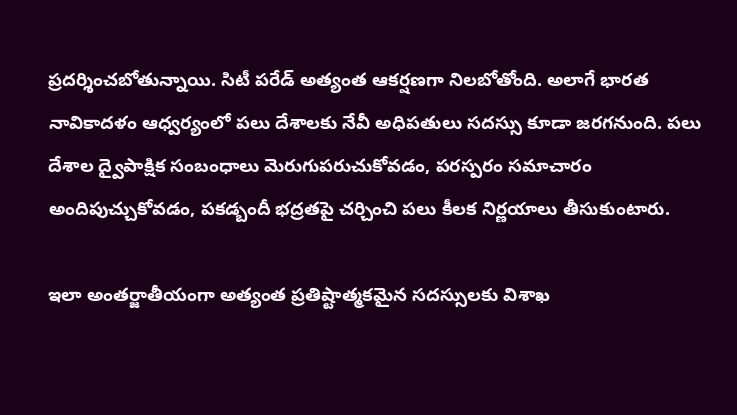ప్రదర్శించబోతున్నాయి. సిటీ పరేడ్ అత్యంత ఆకర్షణగా నిలబోతోంది. అలాగే భారత నావికాదళం ఆధ్వర్యంలో పలు దేశాలకు నేవీ అధిపతులు సదస్సు కూడా జరగనుంది. పలు దేశాల ద్వైపాక్షిక సంబంధాలు మెరుగుపరుచుకోవడం, పరస్పరం సమాచారం అందిపుచ్చుకోవడం, పకడ్బందీ భద్రతపై చర్చించి పలు కీలక నిర్ణయాలు తీసుకుంటారు.

ఇలా అంతర్జాతీయంగా అత్యంత ప్రతిష్టాత్మకమైన సదస్సులకు విశాఖ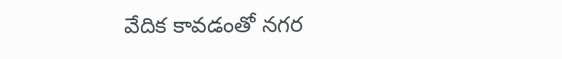వేదిక కావడంతో నగర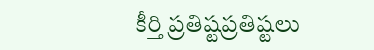కీర్తి ప్రతిష్టప్రతిష్టలు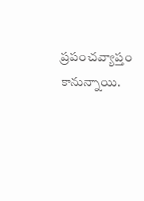ప్రపంచవ్యాప్తం కానున్నాయి.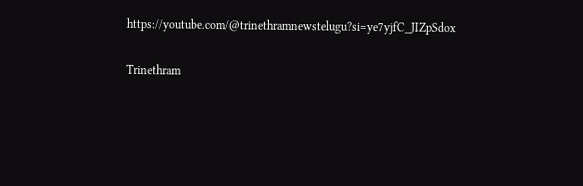https://youtube.com/@trinethramnewstelugu?si=ye7yjfC_JIZpSdox

Trinethram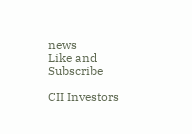news
Like and Subscribe

CII Investors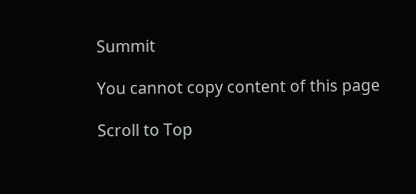Summit

You cannot copy content of this page

Scroll to Top